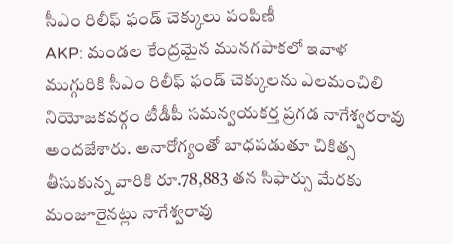సీఎం రిలీఫ్ ఫండ్ చెక్కులు పంపిణీ
AKP: మండల కేంద్రమైన మునగపాకలో ఇవాళ ముగ్గురికి సీఎం రిలీఫ్ ఫండ్ చెక్కులను ఎలమంచిలి నియోజకవర్గం టీడీపీ సమన్వయకర్త ప్రగడ నాగేశ్వరరావు అందజేశారు. అనారోగ్యంతో బాధపడుతూ చికిత్స తీసుకున్న వారికి రూ.78,883 తన సిఫార్సు మేరకు మంజూరైనట్లు నాగేశ్వరావు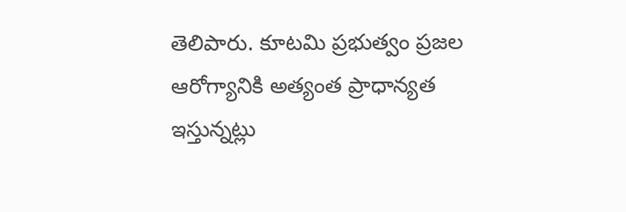తెలిపారు. కూటమి ప్రభుత్వం ప్రజల ఆరోగ్యానికి అత్యంత ప్రాధాన్యత ఇస్తున్నట్లు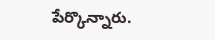పేర్కొన్నారు.